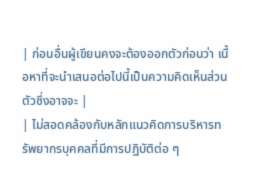| ก่อนอื่นผู้เขียนคงจะต้องออกตัวก่อนว่า เนื้อหาที่จะนำเสนอต่อไปนี้เป็นความคิดเห็นส่วนตัวซึ่งอาจจะ |
| ไม่สอดคล้องกับหลักแนวคิดการบริหารทรัพยากรบุคคลที่มีการปฎิบัติต่อ ๆ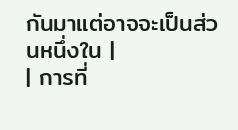กันมาแต่อาจจะเป็นส่วนหนึ่งใน |
| การที่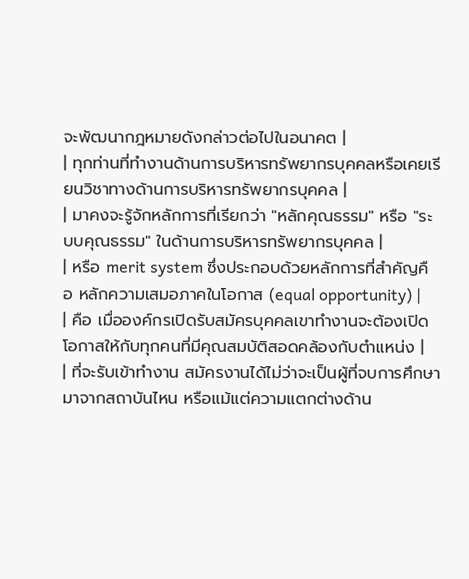จะพัฒนากฎหมายดังกล่าวต่อไปในอนาคต |
| ทุกท่านที่ทำงานด้านการบริหารทรัพยากรบุคคลหรือเคยเรียนวิชาทางด้านการบริหารทรัพยากรบุคคล |
| มาคงจะรู้จักหลักการที่เรียกว่า "หลักคุณธรรม" หรือ "ระบบคุณธรรม" ในด้านการบริหารทรัพยากรบุคคล |
| หรือ merit system ซึ่งประกอบด้วยหลักการที่สำคัญคือ หลักความเสมอภาคในโอกาส (equal opportunity) |
| คือ เมื่อองค์กรเปิดรับสมัครบุคคลเขาทำงานจะต้องเปิดโอกาสให้กับทุกคนที่มีคุณสมบัติสอดคล้องกับตำแหน่ง |
| ที่จะรับเข้าทำงาน สมัครงานได้ไม่ว่าจะเป็นผู้ที่จบการศึกษามาจากสถาบันไหน หรือแม้แต่ความแตกต่างด้าน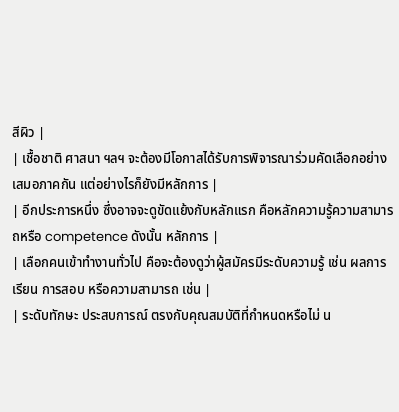สีผิว |
| เชื้อชาติ ศาสนา ฯลฯ จะต้องมีโอกาสได้รับการพิจารณาร่วมคัดเลือกอย่างเสมอภาคกัน แต่อย่างไรก็ยังมีหลักการ |
| อีกประการหนึ่ง ซึ่งอาจจะดูขัดแย้งกับหลักแรก คือหลักความรู้ความสามารถหรือ competence ดังนั้น หลักการ |
| เลือกคนเข้าทำงานทั่วไป คือจะต้องดูว่าผู้สมัครมีระดับความรู้ เช่น ผลการเรียน การสอบ หรือความสามารถ เช่น |
| ระดับทักษะ ประสบการณ์ ตรงกับคุณสมบัติที่กำหนดหรือไม่ น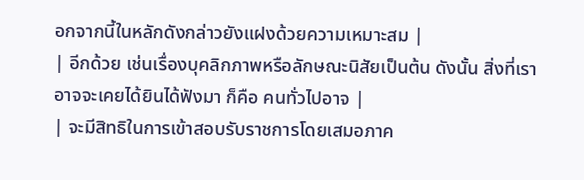อกจากนี้ในหลักดังกล่าวยังแฝงด้วยความเหมาะสม |
| อีกด้วย เช่นเรื่องบุคลิกภาพหรือลักษณะนิสัยเป็นต้น ดังนั้น สิ่งที่เราอาจจะเคยได้ยินได้ฟังมา ก็คือ คนทั่วไปอาจ |
| จะมีสิทธิในการเข้าสอบรับราชการโดยเสมอภาค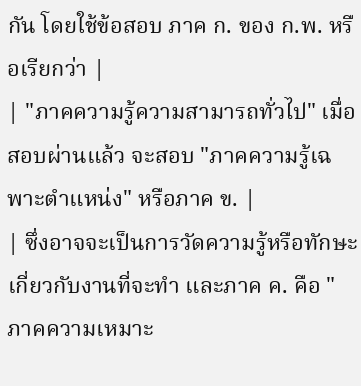กัน โดยใช้ข้อสอบ ภาค ก. ของ ก.พ. หรือเรียกว่า |
| "ภาคความรู้ความสามารถทั่วไป" เมื่อสอบผ่านแล้ว จะสอบ "ภาคความรู้เฉพาะตำแหน่ง" หรือภาค ข. |
| ซึ่งอาจจะเป็นการวัดความรู้หรือทักษะเกี่ยวกับงานที่จะทำ และภาค ค. คือ "ภาคความเหมาะ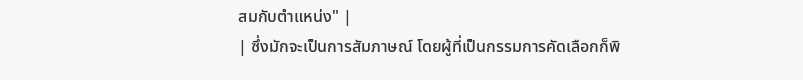สมกับตำแหน่ง" |
| ซึ่งมักจะเป็นการสัมภาษณ์ โดยผู้ที่เป็นกรรมการคัดเลือกก็พิ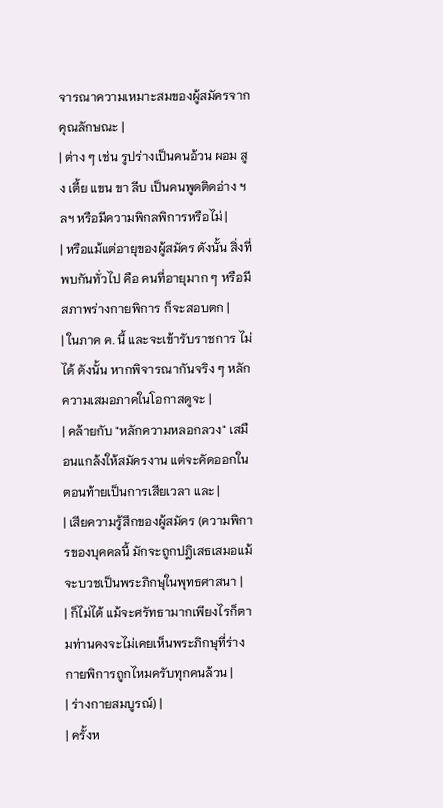จารณาความเหมาะสมของผู้สมัครจากคุณลักษณะ |
| ต่าง ๆ เช่น รูปร่างเป็นคนอ้วน ผอม สูง เตี้ย แขน ขา ลีบ เป็นคนพูดติดอ่าง ฯลฯ หรือมีความพิกลพิการหรือไม่ |
| หรือแม้แต่อายุของผู้สมัคร ดังนั้น สิ่งที่พบกันทั่วไป คือ คนที่อายุมาก ๆ หรือมีสภาพร่างกายพิการ ก็จะสอบตก |
| ในภาค ค. นี้ และจะเข้ารับราชการ ไม่ได้ ดังนั้น หากพิจารณากันจริง ๆ หลักความเสมอภาคในโอกาสดูจะ |
| คล้ายกับ "หลักความหลอกลวง" เสมือนแกล้งให้สมัครงาน แต่จะคัดออกในตอนท้ายเป็นการเสียเวลา และ |
| เสียความรู้สึกของผู้สมัคร (ความพิการของบุคคลนี้ มักจะถูกปฎิเสธเสมอแม้จะบวชเป็นพระภิกษุในพุทธศาสนา |
| ก็ไม่ได้ แม้จะศรัทธามากเพียงไรก็ตามท่านคงจะไม่เคยเห็นพระภิกษุที่ร่างกายพิการถูกไหมครับทุกคนล้วน |
| ร่างกายสมบูรณ์) |
| ครั้งห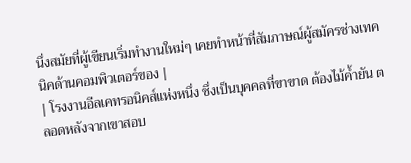นึ่งสมัยที่ผู้เขียนเริ่มทำงานใหม่ๆ เคยทำหน้าที่สัมภาษณ์ผู้สมัครช่างเทคนิคด้านคอมพิวเตอร์ของ |
| โรงงานอีลเคทรอนิคส์แห่งหนึ่ง ซึ่งเป็นบุคคลที่ขาขาด ต้องไม้ค้ำยัน ตลอดหลังจากเขาสอบ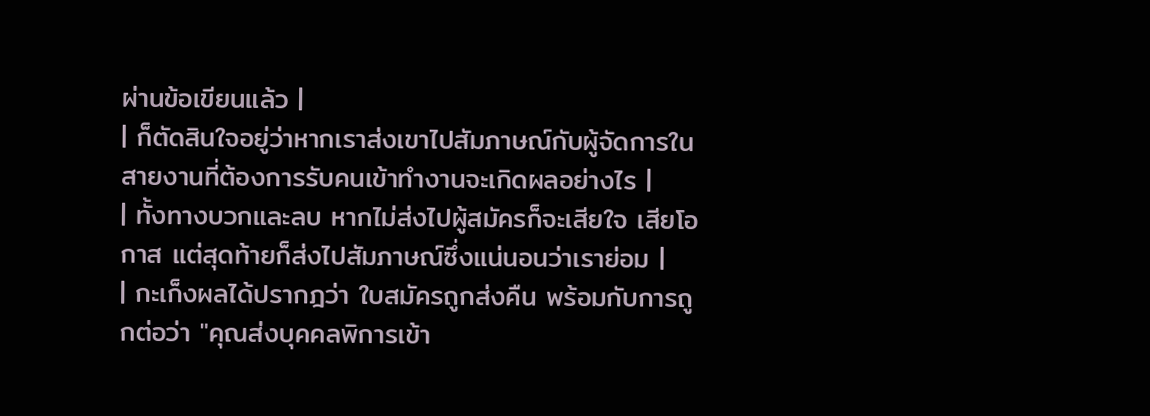ผ่านข้อเขียนแล้ว |
| ก็ตัดสินใจอยู่ว่าหากเราส่งเขาไปสัมภาษณ์กับผู้จัดการในสายงานที่ต้องการรับคนเข้าทำงานจะเกิดผลอย่างไร |
| ทั้งทางบวกและลบ หากไม่ส่งไปผู้สมัครก็จะเสียใจ เสียโอกาส แต่สุดท้ายก็ส่งไปสัมภาษณ์ซึ่งแน่นอนว่าเราย่อม |
| กะเก็งผลได้ปรากฎว่า ใบสมัครถูกส่งคืน พร้อมกับการถูกต่อว่า "คุณส่งบุคคลพิการเข้า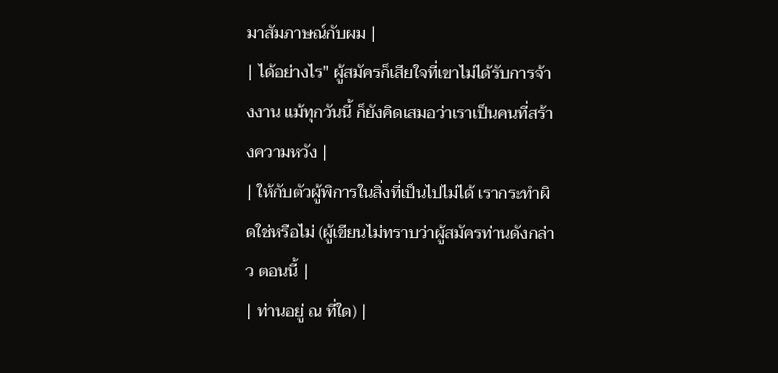มาสัมภาษณ์กับผม |
| ได้อย่างไร" ผู้สมัครก็เสียใจที่เขาไม่ได้รับการจ้างงาน แม้ทุกวันนี้ ก็ยังคิดเสมอว่าเราเป็นคนที่สร้างความหวัง |
| ให้กับตัวผู้พิการในสิ่งที่เป็นไปไม่ได้ เรากระทำผิดใช่หรือไม่ (ผู้เขียนไม่ทราบว่าผู้สมัครท่านดังกล่าว ตอนนี้ |
| ท่านอยู่ ณ ที่ใด) |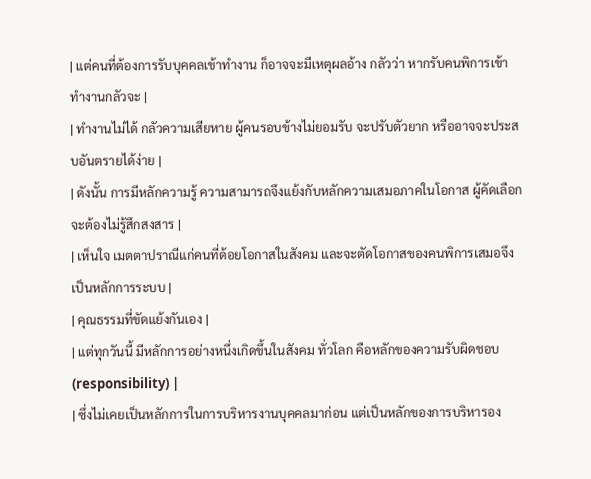| แต่คนที่ต้องการรับบุคคลเข้าทำงาน ก็อาจจะมีเหตุผลอ้าง กลัวว่า หากรับคนพิการเข้าทำงานกลัวจะ |
| ทำงานไม่ได้ กลัวความเสียหาย ผู้คนรอบข้างไม่ยอมรับ จะปรับตัวยาก หรืออาจจะประสบอันตรายได้ง่าย |
| ดังนั้น การมีหลักความรู้ ความสามารถจึงแย้งกับหลักความเสมอภาคในโอกาส ผู้คัดเลือกจะต้องไม่รู้สึกสงสาร |
| เห็นใจ เมตตาปราณีแก่คนที่ด้อยโอกาสในสังคม และจะตัดโอกาสของคนพิการเสมอจึงเป็นหลักการระบบ |
| คุณธรรมที่ขัดแย้งกันเอง |
| แต่ทุกวันนี้ มีหลักการอย่างหนึ่งเกิดขึ้นในสังคม ทั่วโลก คือหลักของความรับผิดชอบ (responsibility) |
| ซึ่งไม่เคยเป็นหลักการในการบริหารงานบุคคลมาก่อน แต่เป็นหลักของการบริหารอง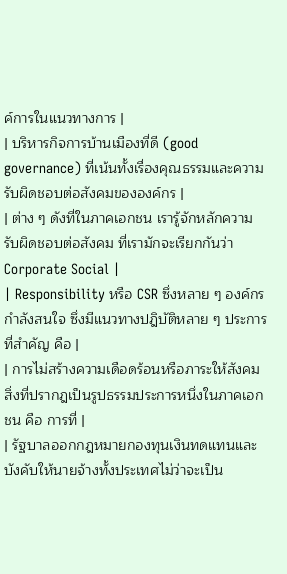ค์การในแนวทางการ |
| บริหารกิจการบ้านเมืองที่ดี (good governance) ที่เน้นทั้งเรื่องคุณธรรมและความรับผิดชอบต่อสังคมขององค์กร |
| ต่าง ๆ ดังที่ในภาคเอกชน เรารู้จักหลักความรับผิดชอบต่อสังคม ที่เรามักจะเรียกกันว่า Corporate Social |
| Responsibility หรือ CSR ซึ่งหลาย ๆ องค์กรกำลังสนใจ ซึ่งมีแนวทางปฎิบัติหลาย ๆ ประการ ที่สำคัญ คือ |
| การไม่สร้างความเดือดร้อนหรือภาระให้สังคม สิ่งที่ปรากฎเป็นรูปธรรมประการหนึ่งในภาคเอกชน คือ การที่ |
| รัฐบาลออกกฎหมายกองทุนเงินทดแทนและบังคับให้นายจ้างทั้งประเทศไม่ว่าจะเป็น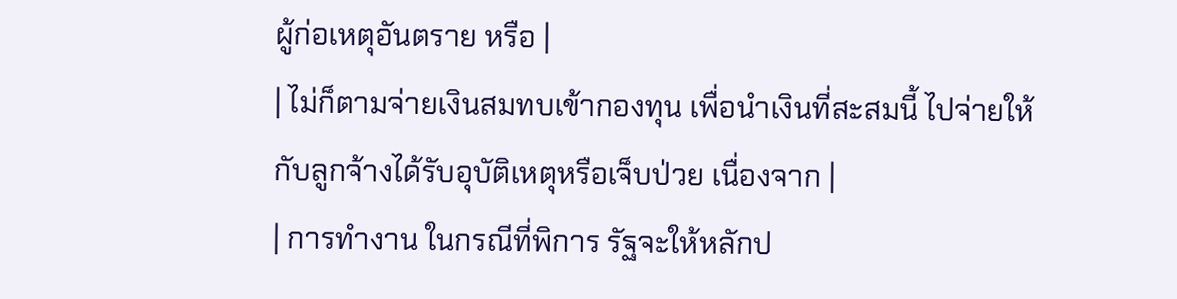ผู้ก่อเหตุอันตราย หรือ |
| ไม่ก็ตามจ่ายเงินสมทบเข้ากองทุน เพื่อนำเงินที่สะสมนี้ ไปจ่ายให้กับลูกจ้างได้รับอุบัติเหตุหรือเจ็บป่วย เนื่องจาก |
| การทำงาน ในกรณีที่พิการ รัฐจะให้หลักป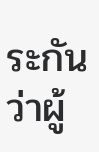ระกันว่าผู้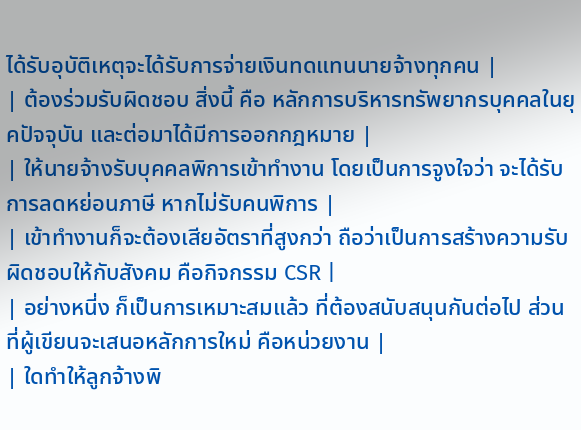ได้รับอุบัติเหตุจะได้รับการจ่ายเงินทดแทนนายจ้างทุกคน |
| ต้องร่วมรับผิดชอบ สิ่งนี้ คือ หลักการบริหารทรัพยากรบุคคลในยุคปัจจุบัน และต่อมาได้มีการออกกฎหมาย |
| ให้นายจ้างรับบุคคลพิการเข้าทำงาน โดยเป็นการจูงใจว่า จะได้รับการลดหย่อนภาษี หากไม่รับคนพิการ |
| เข้าทำงานก็จะต้องเสียอัตราที่สูงกว่า ถือว่าเป็นการสร้างความรับผิดชอบให้กับสังคม คือกิจกรรม CSR |
| อย่างหนี่ง ก็เป็นการเหมาะสมแล้ว ที่ต้องสนับสนุนกันต่อไป ส่วนที่ผู้เขียนจะเสนอหลักการใหม่ คือหน่วยงาน |
| ใดทำให้ลูกจ้างพิ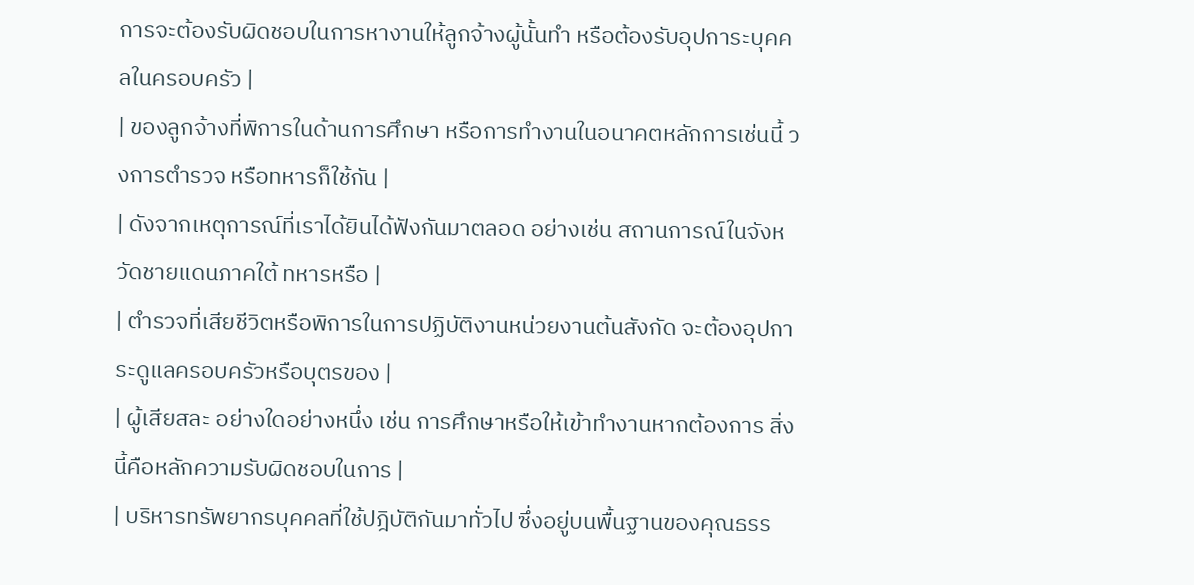การจะต้องรับผิดชอบในการหางานให้ลูกจ้างผู้นั้นทำ หรือต้องรับอุปการะบุคคลในครอบครัว |
| ของลูกจ้างที่พิการในด้านการศึกษา หรือการทำงานในอนาคตหลักการเช่นนี้ วงการตำรวจ หรือทหารก็ใช้กัน |
| ดังจากเหตุการณ์ที่เราได้ยินได้ฟังกันมาตลอด อย่างเช่น สถานการณ์ในจังหวัดชายแดนภาคใต้ ทหารหรือ |
| ตำรวจที่เสียชีวิตหรือพิการในการปฏิบัติงานหน่วยงานต้นสังกัด จะต้องอุปการะดูแลครอบครัวหรือบุตรของ |
| ผู้เสียสละ อย่างใดอย่างหนึ่ง เช่น การศึกษาหรือให้เข้าทำงานหากต้องการ สิ่งนี้คือหลักความรับผิดชอบในการ |
| บริหารทรัพยากรบุคคลที่ใช้ปฎิบัติกันมาทั่วไป ซึ่งอยู่บนพื้นฐานของคุณธรร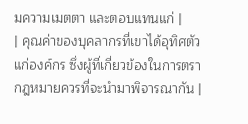มความเมตตา และตอบแทนแก่ |
| คุณค่าของบุคลากรที่เขาได้อุทิศตัวแก่องค์กร ซึ่งผู้ที่เกี่ยวข้องในการตรากฎหมายควรที่จะนำมาพิจารณากัน |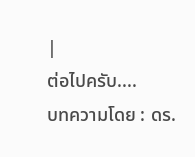|
ต่อไปครับ....
บทความโดย : ดร.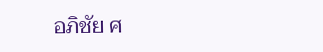อภิชัย ศ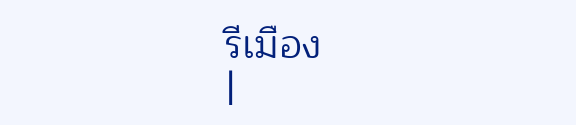รีเมือง
|